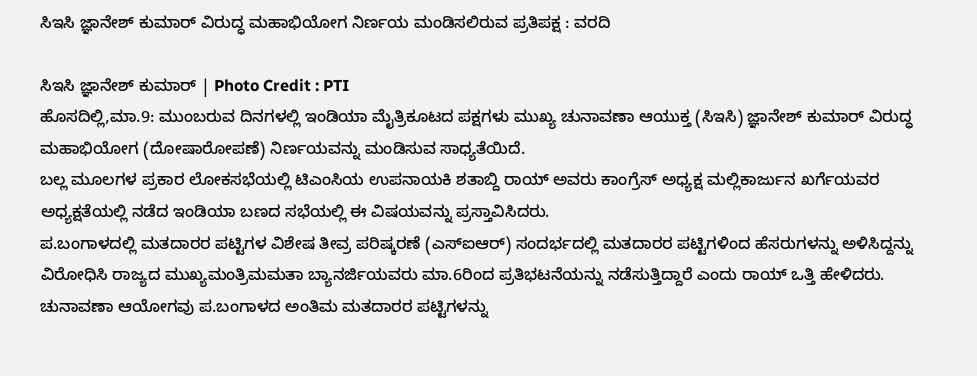ಸಿಇಸಿ ಜ್ಞಾನೇಶ್ ಕುಮಾರ್ ವಿರುದ್ಧ ಮಹಾಭಿಯೋಗ ನಿರ್ಣಯ ಮಂಡಿಸಲಿರುವ ಪ್ರತಿಪಕ್ಷ : ವರದಿ

ಸಿಇಸಿ ಜ್ಞಾನೇಶ್ ಕುಮಾರ್ | Photo Credit : PTI
ಹೊಸದಿಲ್ಲಿ,ಮಾ.9: ಮುಂಬರುವ ದಿನಗಳಲ್ಲಿ ಇಂಡಿಯಾ ಮೈತ್ರಿಕೂಟದ ಪಕ್ಷಗಳು ಮುಖ್ಯ ಚುನಾವಣಾ ಆಯುಕ್ತ (ಸಿಇಸಿ) ಜ್ಞಾನೇಶ್ ಕುಮಾರ್ ವಿರುದ್ಧ ಮಹಾಭಿಯೋಗ (ದೋಷಾರೋಪಣೆ) ನಿರ್ಣಯವನ್ನು ಮಂಡಿಸುವ ಸಾಧ್ಯತೆಯಿದೆ.
ಬಲ್ಲ ಮೂಲಗಳ ಪ್ರಕಾರ ಲೋಕಸಭೆಯಲ್ಲಿ ಟಿಎಂಸಿಯ ಉಪನಾಯಕಿ ಶತಾಬ್ದಿ ರಾಯ್ ಅವರು ಕಾಂಗ್ರೆಸ್ ಅಧ್ಯಕ್ಷ ಮಲ್ಲಿಕಾರ್ಜುನ ಖರ್ಗೆಯವರ ಅಧ್ಯಕ್ಷತೆಯಲ್ಲಿ ನಡೆದ ಇಂಡಿಯಾ ಬಣದ ಸಭೆಯಲ್ಲಿ ಈ ವಿಷಯವನ್ನು ಪ್ರಸ್ತಾವಿಸಿದರು.
ಪ.ಬಂಗಾಳದಲ್ಲಿ ಮತದಾರರ ಪಟ್ಟಿಗಳ ವಿಶೇಷ ತೀವ್ರ ಪರಿಷ್ಕರಣೆ (ಎಸ್ಐಆರ್) ಸಂದರ್ಭದಲ್ಲಿ ಮತದಾರರ ಪಟ್ಟಿಗಳಿಂದ ಹೆಸರುಗಳನ್ನು ಅಳಿಸಿದ್ದನ್ನು ವಿರೋಧಿಸಿ ರಾಜ್ಯದ ಮುಖ್ಯಮಂತ್ರಿಮಮತಾ ಬ್ಯಾನರ್ಜಿಯವರು ಮಾ.6ರಿಂದ ಪ್ರತಿಭಟನೆಯನ್ನು ನಡೆಸುತ್ತಿದ್ದಾರೆ ಎಂದು ರಾಯ್ ಒತ್ತಿ ಹೇಳಿದರು. ಚುನಾವಣಾ ಆಯೋಗವು ಪ.ಬಂಗಾಳದ ಅಂತಿಮ ಮತದಾರರ ಪಟ್ಟಿಗಳನ್ನು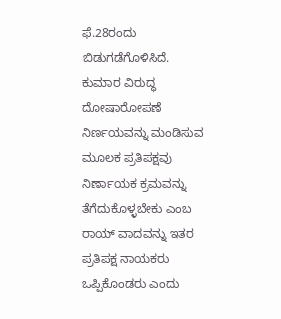ಫೆ.28ರಂದು ಬಿಡುಗಡೆಗೊಳಿಸಿದೆ.
ಕುಮಾರ ವಿರುದ್ಧ ದೋಷಾರೋಪಣೆ ನಿರ್ಣಯವನ್ನು ಮಂಡಿಸುವ ಮೂಲಕ ಪ್ರತಿಪಕ್ಷವು ನಿರ್ಣಾಯಕ ಕ್ರಮವನ್ನು ತೆಗೆದುಕೊಳ್ಳಬೇಕು ಎಂಬ ರಾಯ್ ವಾದವನ್ನು ಇತರ ಪ್ರತಿಪಕ್ಷ ನಾಯಕರು ಒಪ್ಪಿಕೊಂಡರು ಎಂದು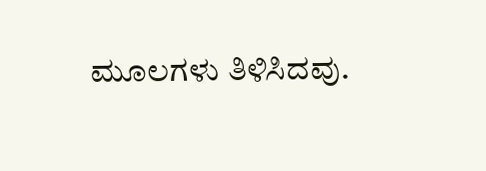ಮೂಲಗಳು ತಿಳಿಸಿದವು.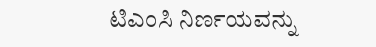ಟಿಎಂಸಿ ನಿರ್ಣಯವನ್ನು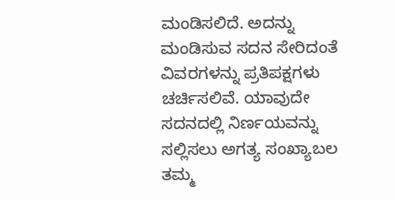ಮಂಡಿಸಲಿದೆ. ಅದನ್ನು ಮಂಡಿಸುವ ಸದನ ಸೇರಿದಂತೆ ವಿವರಗಳನ್ನು ಪ್ರತಿಪಕ್ಷಗಳು ಚರ್ಚಿಸಲಿವೆ. ಯಾವುದೇ ಸದನದಲ್ಲಿ ನಿರ್ಣಯವನ್ನು ಸಲ್ಲಿಸಲು ಅಗತ್ಯ ಸಂಖ್ಯಾಬಲ ತಮ್ಮ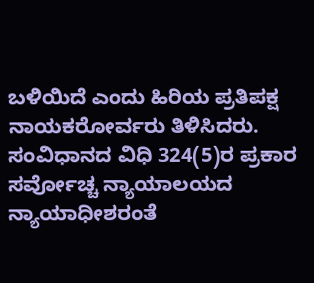ಬಳಿಯಿದೆ ಎಂದು ಹಿರಿಯ ಪ್ರತಿಪಕ್ಷ ನಾಯಕರೋರ್ವರು ತಿಳಿಸಿದರು.
ಸಂವಿಧಾನದ ವಿಧಿ 324(5)ರ ಪ್ರಕಾರ ಸರ್ವೋಚ್ಚ ನ್ಯಾಯಾಲಯದ ನ್ಯಾಯಾಧೀಶರಂತೆ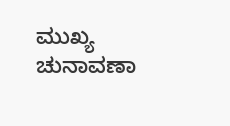ಮುಖ್ಯ ಚುನಾವಣಾ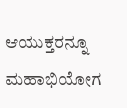ಆಯುಕ್ತರನ್ನೂ ಮಹಾಭಿಯೋಗ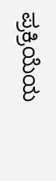ಪ್ರಕ್ರಿಯೆಯ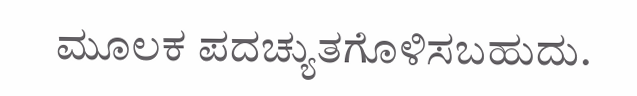ಮೂಲಕ ಪದಚ್ಯುತಗೊಳಿಸಬಹುದು.